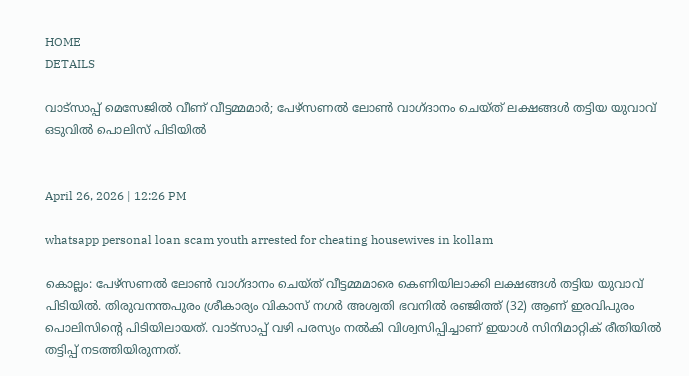HOME
DETAILS

വാട്സാപ്പ് മെസേജിൽ വീണ് വീട്ടമ്മമാർ; പേഴ്സണൽ ലോൺ വാഗ്ദാനം ചെയ്ത് ലക്ഷങ്ങൾ തട്ടിയ യുവാവ് ഒടുവിൽ പൊലിസ് പിടിയിൽ


April 26, 2026 | 12:26 PM

whatsapp personal loan scam youth arrested for cheating housewives in kollam

കൊല്ലം: പേഴ്സണൽ ലോൺ വാഗ്ദാനം ചെയ്ത് വീട്ടമ്മമാരെ കെണിയിലാക്കി ലക്ഷങ്ങൾ തട്ടിയ യുവാവ് പിടിയിൽ. തിരുവനന്തപുരം ശ്രീകാര്യം വികാസ് നഗർ അശ്വതി ഭവനിൽ രഞ്ജിത്ത് (32) ആണ് ഇരവിപുരം പൊലിസിന്റെ പിടിയിലായത്. വാട്സാപ്പ് വഴി പരസ്യം നൽകി വിശ്വസിപ്പിച്ചാണ് ഇയാൾ സിനിമാറ്റിക് രീതിയിൽ തട്ടിപ്പ് നടത്തിയിരുന്നത്.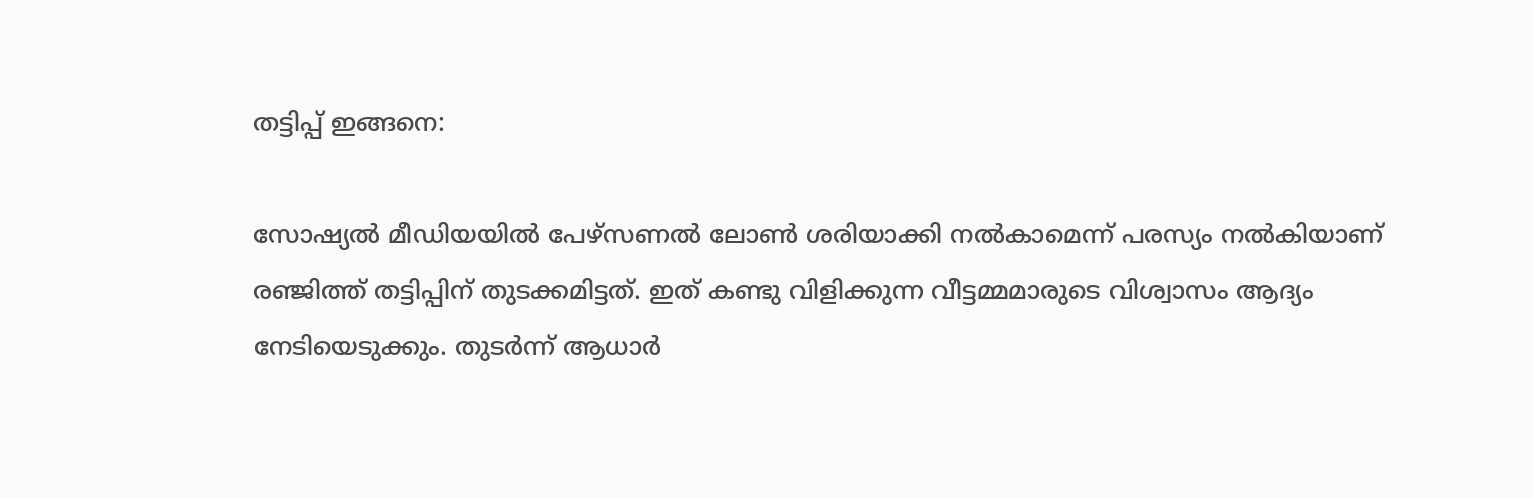തട്ടിപ്പ് ഇങ്ങനെ:

സോഷ്യൽ മീഡിയയിൽ പേഴ്സണൽ ലോൺ ശരിയാക്കി നൽകാമെന്ന് പരസ്യം നൽകിയാണ് രഞ്ജിത്ത് തട്ടിപ്പിന് തുടക്കമിട്ടത്. ഇത് കണ്ടു വിളിക്കുന്ന വീട്ടമ്മമാരുടെ വിശ്വാസം ആദ്യം നേടിയെടുക്കും. തുടർന്ന് ആധാർ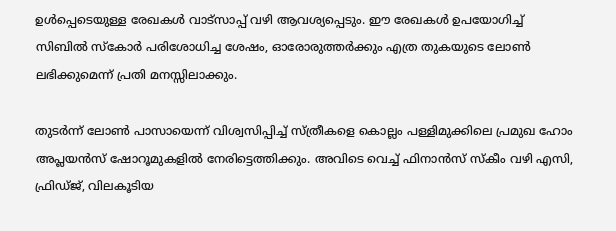ഉൾപ്പെടെയുള്ള രേഖകൾ വാട്സാപ്പ് വഴി ആവശ്യപ്പെടും. ഈ രേഖകൾ ഉപയോഗിച്ച് സിബിൽ സ്കോർ പരിശോധിച്ച ശേഷം, ഓരോരുത്തർക്കും എത്ര തുകയുടെ ലോൺ ലഭിക്കുമെന്ന് പ്രതി മനസ്സിലാക്കും.

തുടർന്ന് ലോൺ പാസായെന്ന് വിശ്വസിപ്പിച്ച് സ്ത്രീകളെ കൊല്ലം പള്ളിമുക്കിലെ പ്രമുഖ ഹോം അപ്ലയൻസ് ഷോറൂമുകളിൽ നേരിട്ടെത്തിക്കും. അവിടെ വെച്ച് ഫിനാൻസ് സ്കീം വഴി എസി, ഫ്രിഡ്ജ്, വിലകൂടിയ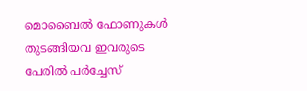മൊബൈൽ ഫോണുകൾ തുടങ്ങിയവ ഇവരുടെ പേരിൽ പർച്ചേസ്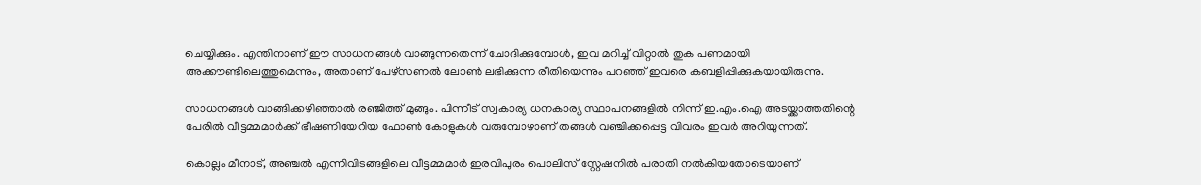ചെയ്യിക്കും. എന്തിനാണ് ഈ സാധനങ്ങൾ വാങ്ങുന്നതെന്ന് ചോദിക്കുമ്പോൾ, ഇവ മറിച്ച് വിറ്റാൽ തുക പണമായി അക്കൗണ്ടിലെത്തുമെന്നും, അതാണ് പേഴ്സണൽ ലോൺ ലഭിക്കുന്ന രീതിയെന്നും പറഞ്ഞ് ഇവരെ കബളിപ്പിക്കുകയായിരുന്നു.

സാധനങ്ങൾ വാങ്ങിക്കഴിഞ്ഞാൽ രഞ്ജിത്ത് മുങ്ങും. പിന്നീട് സ്വകാര്യ ധനകാര്യ സ്ഥാപനങ്ങളിൽ നിന്ന് ഇ.എം.ഐ അടയ്ക്കാത്തതിന്റെ പേരിൽ വീട്ടമ്മമാർക്ക് ഭീഷണിയേറിയ ഫോൺ കോളുകൾ വരുമ്പോഴാണ് തങ്ങൾ വഞ്ചിക്കപ്പെട്ട വിവരം ഇവർ അറിയുന്നത്.

കൊല്ലം മീനാട്, അഞ്ചൽ എന്നിവിടങ്ങളിലെ വീട്ടമ്മമാർ ഇരവിപുരം പൊലിസ് സ്റ്റേഷനിൽ പരാതി നൽകിയതോടെയാണ്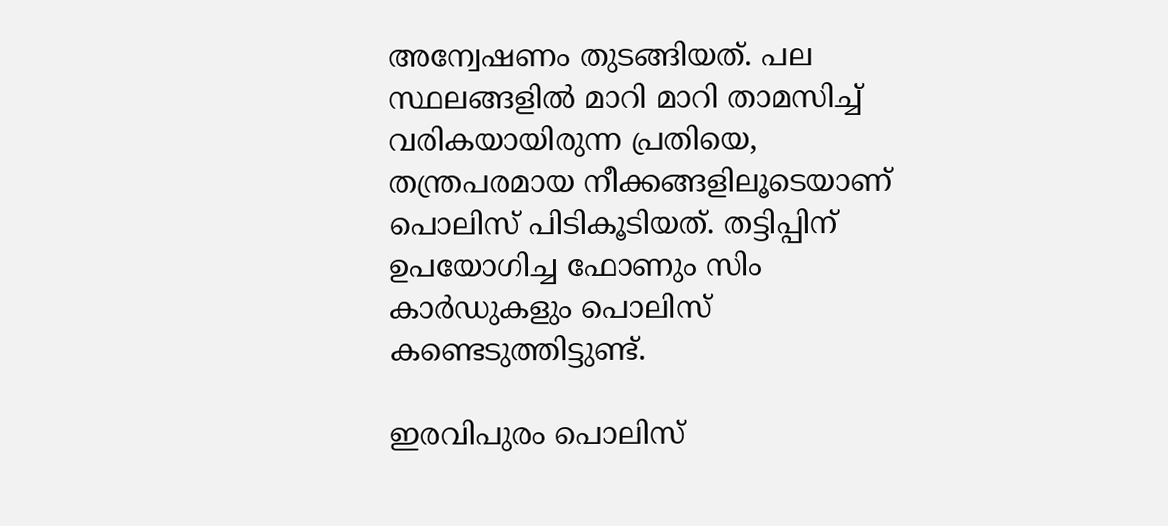അന്വേഷണം തുടങ്ങിയത്. പല സ്ഥലങ്ങളിൽ മാറി മാറി താമസിച്ച് വരികയായിരുന്ന പ്രതിയെ, തന്ത്രപരമായ നീക്കങ്ങളിലൂടെയാണ് പൊലിസ് പിടികൂടിയത്. തട്ടിപ്പിന് ഉപയോഗിച്ച ഫോണും സിം കാർഡുകളും പൊലിസ് കണ്ടെടുത്തിട്ടുണ്ട്.

ഇരവിപുരം പൊലിസ്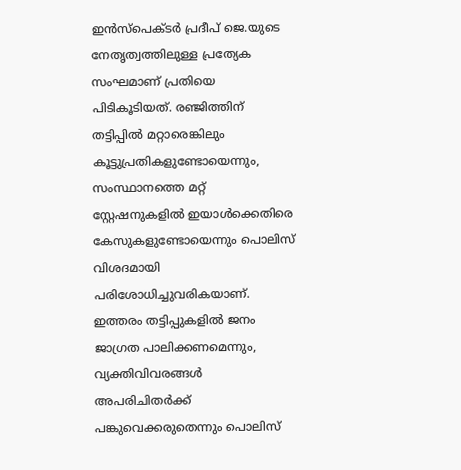ഇൻസ്പെക്ടർ പ്രദീപ് ജെ.യുടെ നേതൃത്വത്തിലുള്ള പ്രത്യേക സംഘമാണ് പ്രതിയെ പിടികൂടിയത്. രഞ്ജിത്തിന് തട്ടിപ്പിൽ മറ്റാരെങ്കിലും കൂട്ടുപ്രതികളുണ്ടോയെന്നും, സംസ്ഥാനത്തെ മറ്റ് സ്റ്റേഷനുകളിൽ ഇയാൾക്കെതിരെ കേസുകളുണ്ടോയെന്നും പൊലിസ് വിശദമായി പരിശോധിച്ചുവരികയാണ്. ഇത്തരം തട്ടിപ്പുകളിൽ ജനം ജാഗ്രത പാലിക്കണമെന്നും, വ്യക്തിവിവരങ്ങൾ അപരിചിതർക്ക് പങ്കുവെക്കരുതെന്നും പൊലിസ്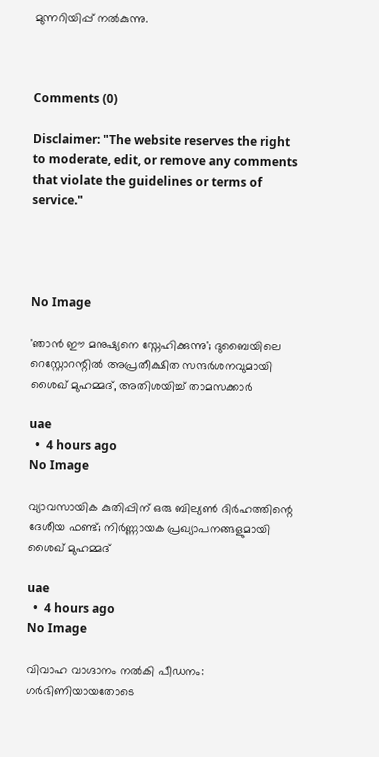മുന്നറിയിപ്പ് നൽകുന്നു.



Comments (0)

Disclaimer: "The website reserves the right to moderate, edit, or remove any comments that violate the guidelines or terms of service."




No Image

'ഞാൻ ഈ മനുഷ്യനെ സ്നേഹിക്കുന്നു'; ദുബൈയിലെ റെസ്റ്റോറന്റിൽ അപ്രതീക്ഷിത സന്ദർശനവുമായി ശൈഖ് മുഹമ്മദ്, അതിശയിച്ച് താമസക്കാർ

uae
  •  4 hours ago
No Image

വ്യാവസായിക കുതിപ്പിന് ഒരു ബില്യൺ ദിർഹത്തിന്റെ ദേശീയ ഫണ്ട്; നിർണ്ണായക പ്രഖ്യാപനങ്ങളുമായി ശൈഖ് മുഹമ്മദ്

uae
  •  4 hours ago
No Image

വിവാഹ വാഗ്ദാനം നൽകി പീഡനം: ഗർഭിണിയായതോടെ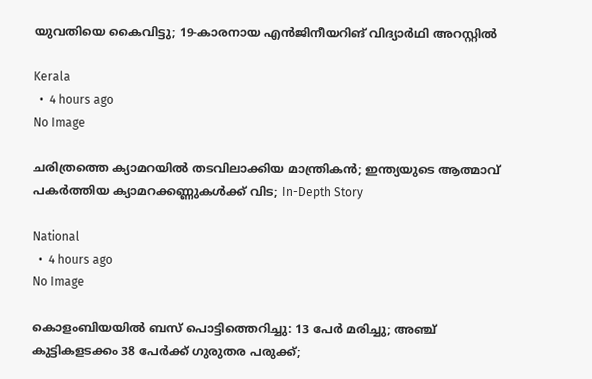യുവതിയെ കൈവിട്ടു; 19-കാരനായ എൻജിനീയറിങ് വിദ്യാർഥി അറസ്റ്റിൽ

Kerala
  •  4 hours ago
No Image

ചരിത്രത്തെ ക്യാമറയിൽ തടവിലാക്കിയ മാന്ത്രികൻ; ഇന്ത്യയുടെ ആത്മാവ് പകർത്തിയ ക്യാമറക്കണ്ണുകൾക്ക് വിട; In-Depth Story

National
  •  4 hours ago
No Image

കൊളംബിയയിൽ ബസ് പൊട്ടിത്തെറിച്ചു: 13 പേർ മരിച്ചു; അഞ്ച് കുട്ടികളടക്കം 38 പേർക്ക് ഗുരുതര പരുക്ക്;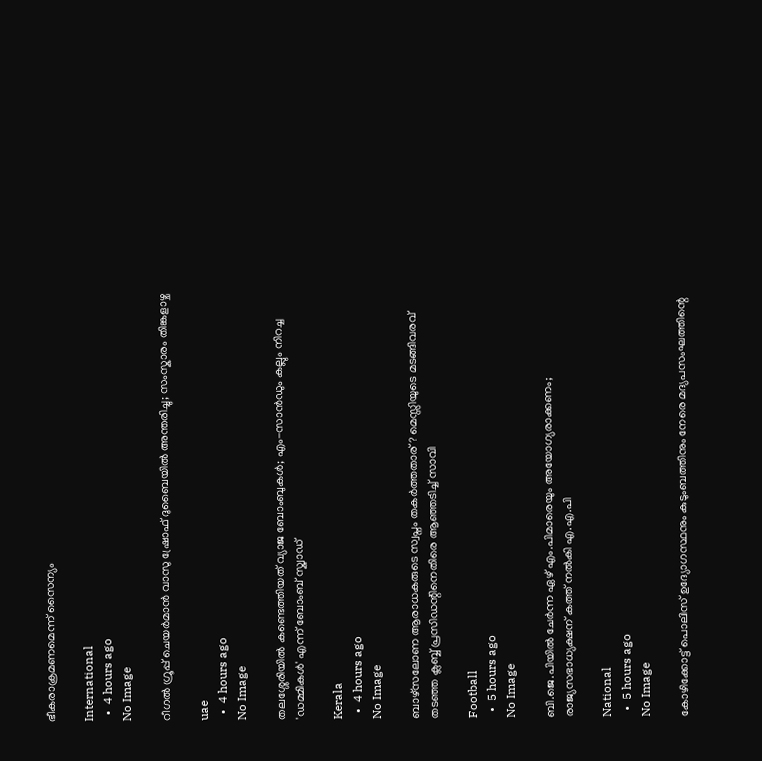ഭീകരാക്രമണമെന്ന് സൈന്യം

International
  •  4 hours ago
No Image

റീഗൽ ഗ്രൂപ്പ് ചെയർമാൻ വാസു ഷ്രോഫ് ദുബൈയിൽ അന്തരിച്ചു; സംസ്കാരം തിങ്കളാഴ്ച

uae
  •  4 hours ago
No Image

തലശ്ശേരിയിൽ കണ്ടെത്തിയത് വ്യാജ ബോംബുകൾ; എം-സാൻഡും കല്ലും നിറച്ച 'ഡമ്മികൾ' എന്ന് ബോംബ് സ്ക്വാഡ്

Kerala
  •  4 hours ago
No Image

ബാഴ്‌സലോണ ആരാധകരുടെ സ്വപ്നം തകർത്തതാര്? മെസ്സിയുടെ മടങ്ങിവരവ് തടഞ്ഞ ക്ലബ്ബ് പ്രസിഡന്റിനെതിരെ ആഞ്ഞടിച്ച് സാവി

Football
  •  5 hours ago
No Image

ബി.ജെ.പിയില്‍ ചേര്‍ന്ന ഏഴ് എം.പിമാരെയും അയോഗ്യരാക്കണം; രാജ്യസഭാധ്യക്ഷന് കത്ത് നല്‍കി എ.എ.പി

National
  •  5 hours ago
No Image

കോഴിക്കോട്ട് പൊലിസ് ഉദ്യോഗസ്ഥനും കുടുംബത്തിനും നേരെ മദ്യപസംഘത്തിന്റെ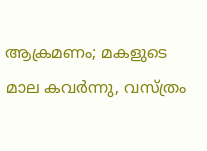ആക്രമണം; മകളുടെ മാല കവർന്നു, വസ്ത്രം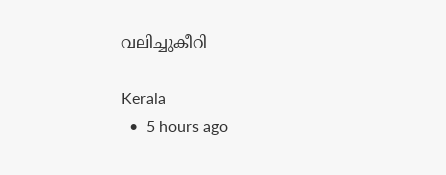വലിച്ചുകീറി

Kerala
  •  5 hours ago